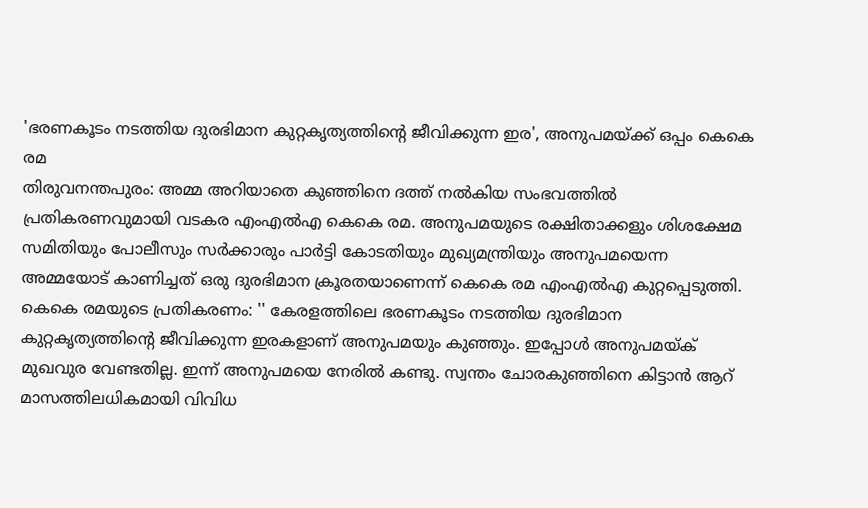'ഭരണകൂടം നടത്തിയ ദുരഭിമാന കുറ്റകൃത്യത്തിന്റെ ജീവിക്കുന്ന ഇര', അനുപമയ്ക്ക് ഒപ്പം കെകെ രമ
തിരുവനന്തപുരം: അമ്മ അറിയാതെ കുഞ്ഞിനെ ദത്ത് നൽകിയ സംഭവത്തിൽ പ്രതികരണവുമായി വടകര എംഎൽഎ കെകെ രമ. അനുപമയുടെ രക്ഷിതാക്കളും ശിശക്ഷേമ സമിതിയും പോലീസും സർക്കാരും പാർട്ടി കോടതിയും മുഖ്യമന്ത്രിയും അനുപമയെന്ന അമ്മയോട് കാണിച്ചത് ഒരു ദുരഭിമാന ക്രൂരതയാണെന്ന് കെകെ രമ എംഎൽഎ കുറ്റപ്പെടുത്തി.
കെകെ രമയുടെ പ്രതികരണം: '' കേരളത്തിലെ ഭരണകൂടം നടത്തിയ ദുരഭിമാന കുറ്റകൃത്യത്തിന്റെ ജീവിക്കുന്ന ഇരകളാണ് അനുപമയും കുഞ്ഞും. ഇപ്പോൾ അനുപമയ്ക് മുഖവുര വേണ്ടതില്ല. ഇന്ന് അനുപമയെ നേരിൽ കണ്ടു. സ്വന്തം ചോരകുഞ്ഞിനെ കിട്ടാൻ ആറ് മാസത്തിലധികമായി വിവിധ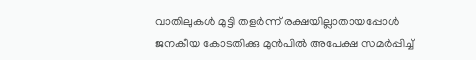വാതിലുകൾ മുട്ടി തളർന്ന് രക്ഷയില്ലാതായപ്പോൾ ജനകീയ കോടതിക്കു മുൻപിൽ അപേക്ഷ സമർപ്പിച്ച്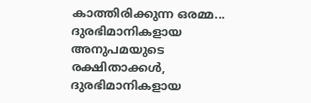കാത്തിരിക്കുന്ന ഒരമ്മ... ദുരഭിമാനികളായ അനുപമയുടെ രക്ഷിതാക്കൾ, ദുരഭിമാനികളായ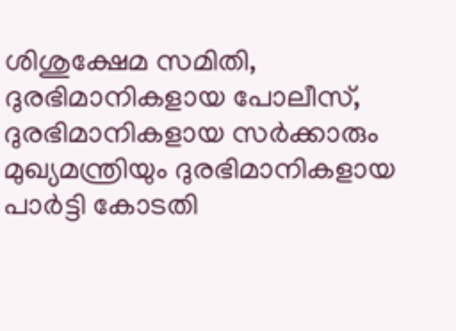ശിശുക്ഷേമ സമിതി, ദുരഭിമാനികളായ പോലീസ്, ദുരഭിമാനികളായ സർക്കാരും മുഖ്യമന്ത്രിയും ദുരഭിമാനികളായ പാർട്ടി കോടതി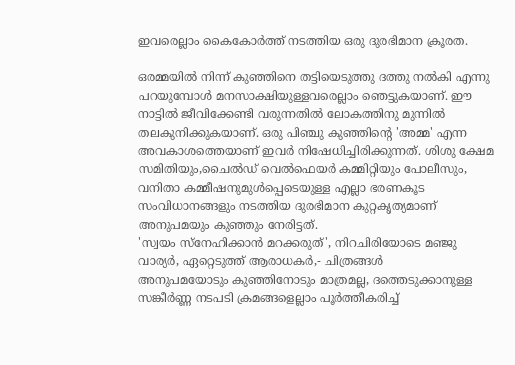ഇവരെല്ലാം കൈകോർത്ത് നടത്തിയ ഒരു ദുരഭിമാന ക്രൂരത.

ഒരമ്മയിൽ നിന്ന് കുഞ്ഞിനെ തട്ടിയെടുത്തു ദത്തു നൽകി എന്നു പറയുമ്പോൾ മനസാക്ഷിയുള്ളവരെല്ലാം ഞെട്ടുകയാണ്. ഈ നാട്ടിൽ ജീവിക്കേണ്ടി വരുന്നതിൽ ലോകത്തിനു മുന്നിൽ തലകുനിക്കുകയാണ്. ഒരു പിഞ്ചു കുഞ്ഞിന്റെ 'അമ്മ' എന്ന അവകാശത്തെയാണ് ഇവർ നിഷേധിച്ചിരിക്കുന്നത്. ശിശു ക്ഷേമ സമിതിയും,ചൈൽഡ് വെൽഫെയർ കമ്മിറ്റിയും പോലീസും, വനിതാ കമ്മീഷനുമുൾപ്പെടെയുള്ള എല്ലാ ഭരണകൂട സംവിധാനങ്ങളും നടത്തിയ ദുരഭിമാന കുറ്റകൃത്യമാണ് അനുപമയും കുഞ്ഞും നേരിട്ടത്.
'സ്വയം സ്നേഹിക്കാൻ മറക്കരുത്', നിറചിരിയോടെ മഞ്ജു വാര്യർ, ഏറ്റെടുത്ത് ആരാധകർ,- ചിത്രങ്ങൾ
അനുപമയോടും കുഞ്ഞിനോടും മാത്രമല്ല, ദത്തെടുക്കാനുള്ള സങ്കീർണ്ണ നടപടി ക്രമങ്ങളെല്ലാം പൂർത്തീകരിച്ച്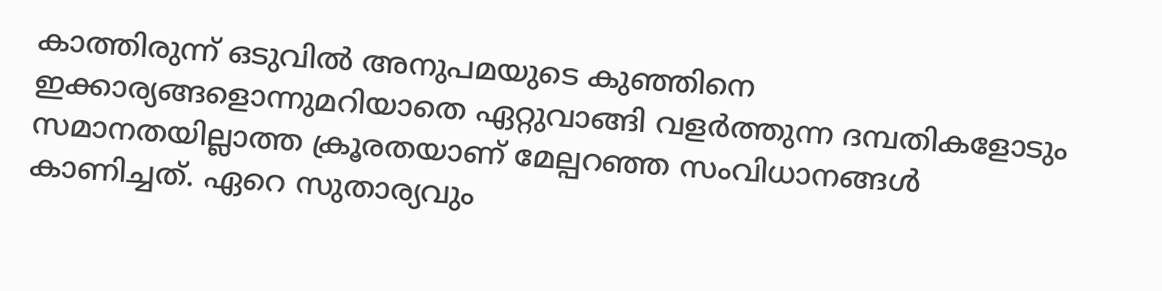കാത്തിരുന്ന് ഒടുവിൽ അനുപമയുടെ കുഞ്ഞിനെ ഇക്കാര്യങ്ങളൊന്നുമറിയാതെ ഏറ്റുവാങ്ങി വളർത്തുന്ന ദമ്പതികളോടും സമാനതയില്ലാത്ത ക്രൂരതയാണ് മേല്പറഞ്ഞ സംവിധാനങ്ങൾ കാണിച്ചത്. ഏറെ സുതാര്യവും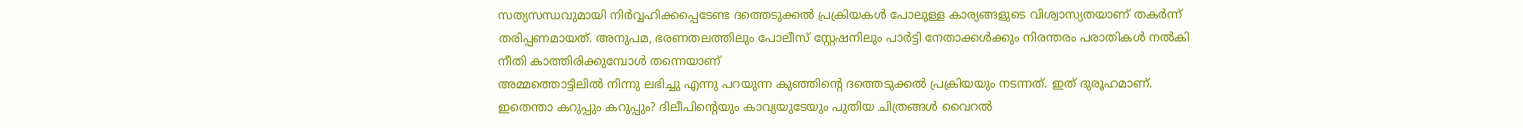സത്യസന്ധവുമായി നിർവ്വഹിക്കപ്പെടേണ്ട ദത്തെടുക്കൽ പ്രക്രിയകൾ പോലുള്ള കാര്യങ്ങളുടെ വിശ്വാസ്യതയാണ് തകർന്ന് തരിപ്പണമായത്. അനുപമ, ഭരണതലത്തിലും പോലീസ് സ്റ്റേഷനിലും പാർട്ടി നേതാക്കൾക്കും നിരന്തരം പരാതികൾ നൽകി നീതി കാത്തിരിക്കുമ്പോൾ തന്നെയാണ്
അമ്മത്തൊട്ടിലിൽ നിന്നു ലഭിച്ചു എന്നു പറയുന്ന കുഞ്ഞിന്റെ ദത്തെടുക്കൽ പ്രക്രിയയും നടന്നത്. ഇത് ദുരൂഹമാണ്.
ഇതെന്താ കറുപ്പും കറുപ്പും? ദിലീപിന്റെയും കാവ്യയുടേയും പുതിയ ചിത്രങ്ങൾ വൈറൽ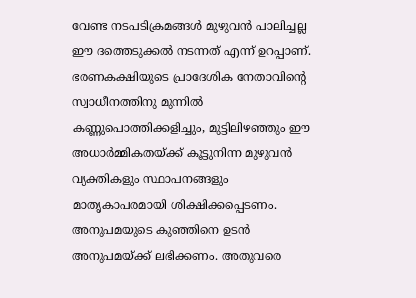വേണ്ട നടപടിക്രമങ്ങൾ മുഴുവൻ പാലിച്ചല്ല ഈ ദത്തെടുക്കൽ നടന്നത് എന്ന് ഉറപ്പാണ്. ഭരണകക്ഷിയുടെ പ്രാദേശിക നേതാവിന്റെ സ്വാധീനത്തിനു മുന്നിൽ കണ്ണുപൊത്തിക്കളിച്ചും, മുട്ടിലിഴഞ്ഞും ഈ അധാർമ്മികതയ്ക്ക് കൂട്ടുനിന്ന മുഴുവൻ വ്യക്തികളും സ്ഥാപനങ്ങളും മാതൃകാപരമായി ശിക്ഷിക്കപ്പെടണം. അനുപമയുടെ കുഞ്ഞിനെ ഉടൻ അനുപമയ്ക്ക് ലഭിക്കണം. അതുവരെ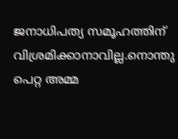ജനാധിപത്യ സമൂഹത്തിന് വിശ്രമിക്കാനാവില്ല.നൊന്തു പെറ്റ അമ്മ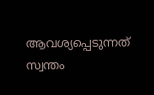ആവശ്യപ്പെടുന്നത് സ്വന്തം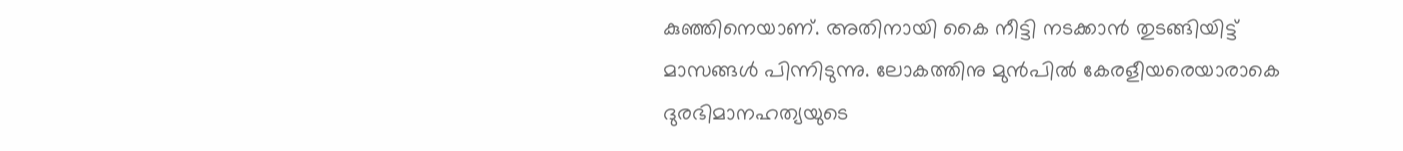കുഞ്ഞിനെയാണ്. അതിനായി കൈ നീട്ടി നടക്കാൻ തുടങ്ങിയിട്ട് മാസങ്ങൾ പിന്നിടുന്നു. ലോകത്തിനു മുൻപിൽ കേരളീയരെയാരാകെ ദുരഭിമാനഹത്യയുടെ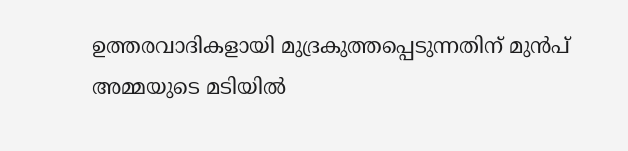ഉത്തരവാദികളായി മുദ്രകുത്തപ്പെടുന്നതിന് മുൻപ് അമ്മയുടെ മടിയിൽ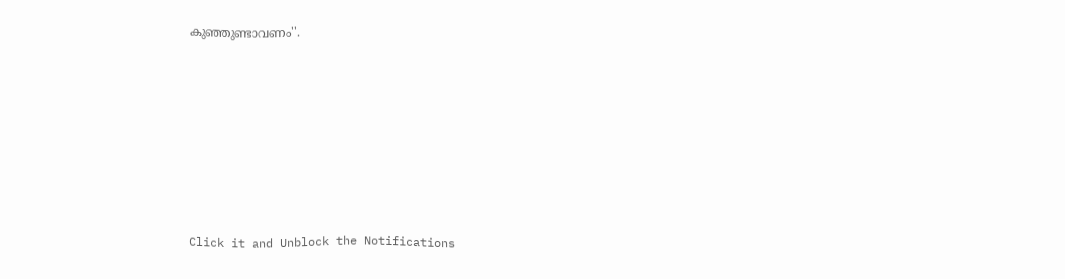കുഞ്ഞുണ്ടാവണം''.












Click it and Unblock the Notifications